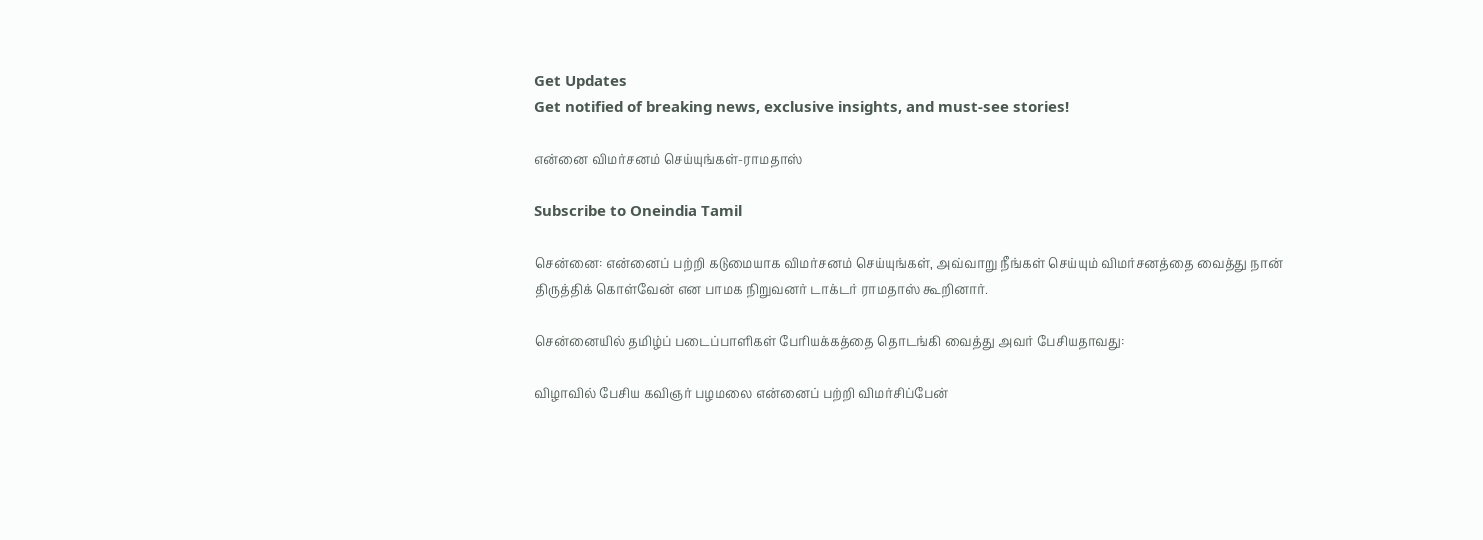Get Updates
Get notified of breaking news, exclusive insights, and must-see stories!

என்னை விமர்சனம் செய்யுங்கள்-ராமதாஸ்

Subscribe to Oneindia Tamil

சென்னை: என்னைப் பற்றி கடுமையாக விமர்சனம் செய்யுங்கள், அவ்வாறு நீங்கள் செய்யும் விமர்சனத்தை வைத்து நான் திருத்திக் கொள்வேன் என பாமக நிறுவனர் டாக்டர் ராமதாஸ் கூறினார்.

சென்னையில் தமிழ்ப் படைப்பாளிகள் பேரியக்கத்தை தொடங்கி வைத்து அவர் பேசியதாவது:

விழாவில் பேசிய கவிஞர் பழமலை என்னைப் பற்றி விமர்சிப்பேன்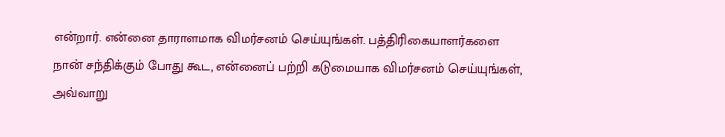என்றார். என்னை தாராளமாக விமர்சனம் செய்யுங்கள். பத்திரிகையாளர்களை நான் சந்திக்கும் போது கூட, என்னைப் பற்றி கடுமையாக விமர்சனம் செய்யுங்கள், அவ்வாறு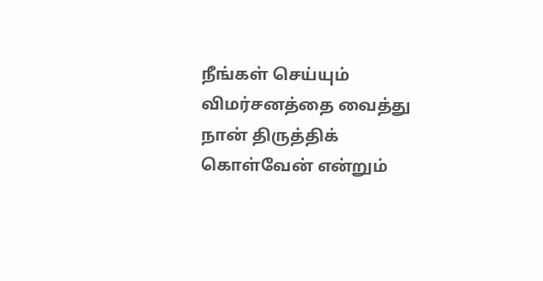நீங்கள் செய்யும் விமர்சனத்தை வைத்து நான் திருத்திக் கொள்வேன் என்றும்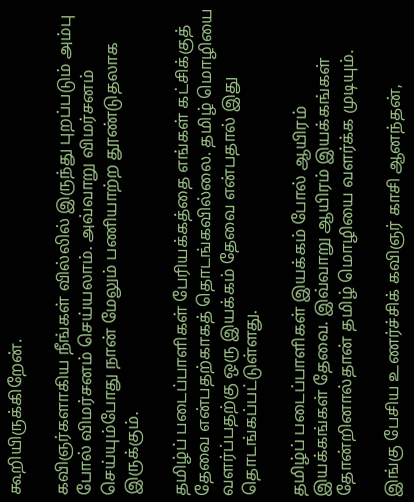கூறியிருக்கிறேன்.

கவிஞர்களாகிய நீங்கள் வில்லில் இருந்து புறப்படும் அம்பு போல் விமர்சனம் செய்யலாம். அவ்வாறு விமர்சனம் செய்யும்போது நான் மேலும் பணியாற்ற தூண்டுதலாக இருக்கும்.

தமிழ்ப் படைப்பாளிகள் பேரியக்கத்தை எங்கள் கட்சிக்குத் தேவை என்பதற்காகத் தொடங்கவில்லை. தமிழ் மொழியை வளர்ப்பதற்கு ஒரு இயக்கம் தேவை என்பதால் இது தொடங்கப்பட்டுள்ளது.

தமிழ்ப் படைப்பாளிகள் இயக்கம் போல் ஆயிரம் இயக்கங்கள் தேவை. இவ்வாறு ஆயிரம் இயக்கங்கள் தோன்றினால்தான் தமிழ் மொழியை வளர்க்க முடியும்.

இங்கு பேசிய உணர்ச்சிக் கவிஞர் காசி ஆனந்தன்,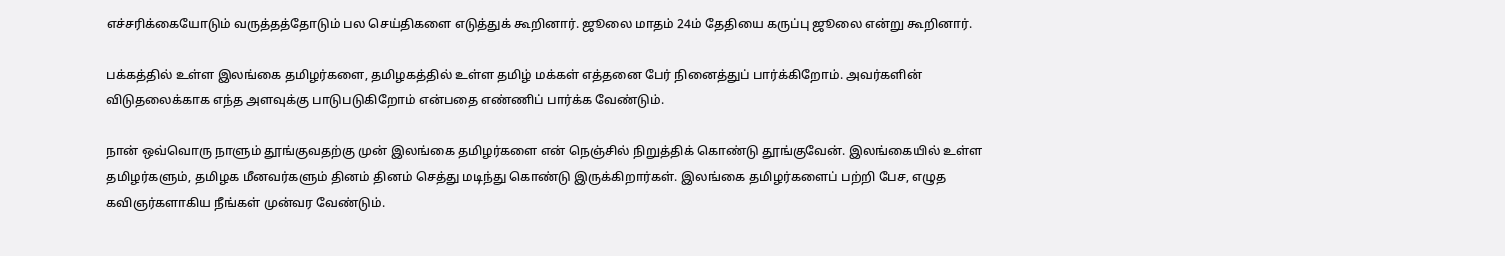எச்சரிக்கையோடும் வருத்தத்தோடும் பல செய்திகளை எடுத்துக் கூறினார். ஜூலை மாதம் 24ம் தேதியை கருப்பு ஜூலை என்று கூறினார்.

பக்கத்தில் உள்ள இலங்கை தமிழர்களை, தமிழகத்தில் உள்ள தமிழ் மக்கள் எத்தனை பேர் நினைத்துப் பார்க்கிறோம். அவர்களின் விடுதலைக்காக எந்த அளவுக்கு பாடுபடுகிறோம் என்பதை எண்ணிப் பார்க்க வேண்டும்.

நான் ஒவ்வொரு நாளும் தூங்குவதற்கு முன் இலங்கை தமிழர்களை என் நெஞ்சில் நிறுத்திக் கொண்டு தூங்குவேன். இலங்கையில் உள்ள தமிழர்களும், தமிழக மீனவர்களும் தினம் தினம் செத்து மடிந்து கொண்டு இருக்கிறார்கள். இலங்கை தமிழர்களைப் பற்றி பேச, எழுத கவிஞர்களாகிய நீங்கள் முன்வர வேண்டும்.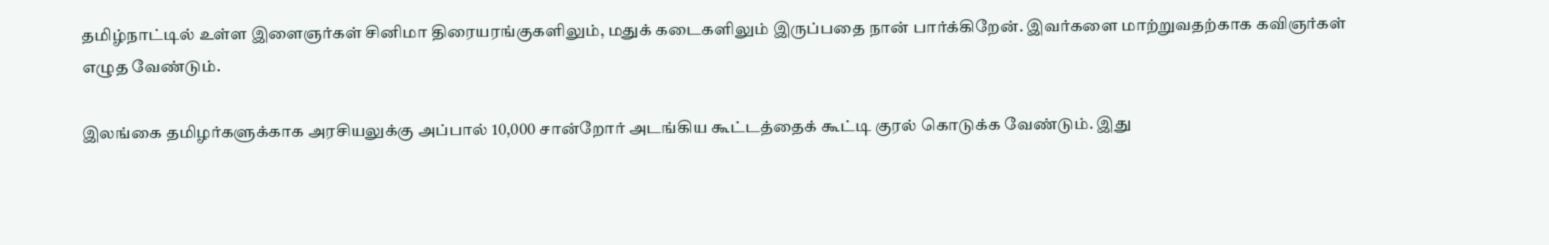தமிழ்நாட்டில் உள்ள இளைஞர்கள் சினிமா திரையரங்குகளிலும், மதுக் கடைகளிலும் இருப்பதை நான் பார்க்கிறேன். இவர்களை மாற்றுவதற்காக கவிஞர்கள் எழுத வேண்டும்.

இலங்கை தமிழர்களுக்காக அரசியலுக்கு அப்பால் 10,000 சான்றோர் அடங்கிய கூட்டத்தைக் கூட்டி குரல் கொடுக்க வேண்டும். இது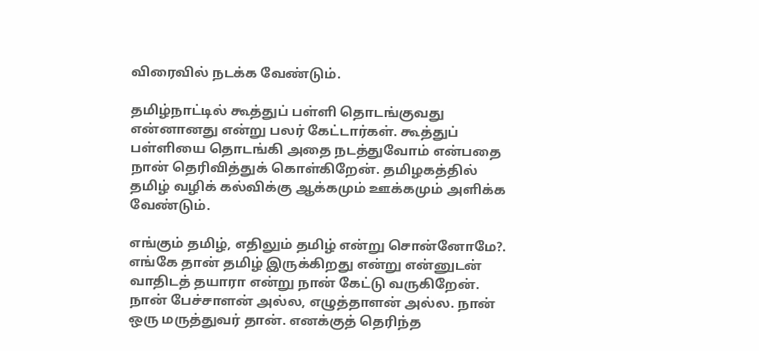விரைவில் நடக்க வேண்டும்.

தமிழ்நாட்டில் கூத்துப் பள்ளி தொடங்குவது என்னானது என்று பலர் கேட்டார்கள். கூத்துப் பள்ளியை தொடங்கி அதை நடத்துவோம் என்பதை நான் தெரிவித்துக் கொள்கிறேன். தமிழகத்தில் தமிழ் வழிக் கல்விக்கு ஆக்கமும் ஊக்கமும் அளிக்க வேண்டும்.

எங்கும் தமிழ், எதிலும் தமிழ் என்று சொன்னோமே?. எங்கே தான் தமிழ் இருக்கிறது என்று என்னுடன் வாதிடத் தயாரா என்று நான் கேட்டு வருகிறேன். நான் பேச்சாளன் அல்ல, எழுத்தாளன் அல்ல. நான் ஒரு மருத்துவர் தான். எனக்குத் தெரிந்த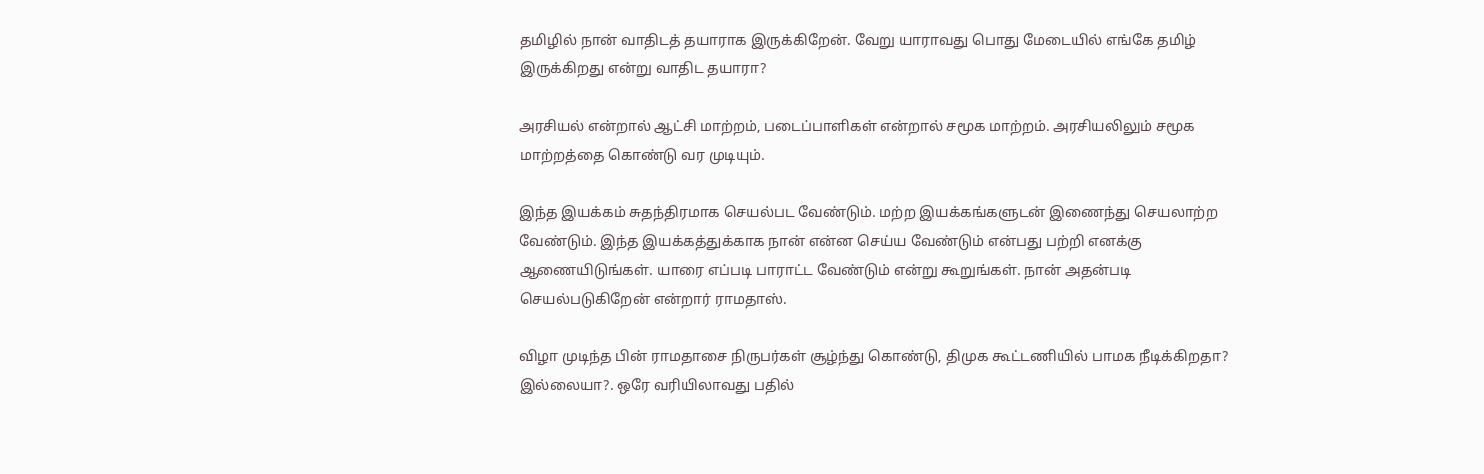தமிழில் நான் வாதிடத் தயாராக இருக்கிறேன். வேறு யாராவது பொது மேடையில் எங்கே தமிழ் இருக்கிறது என்று வாதிட தயாரா?

அரசியல் என்றால் ஆட்சி மாற்றம், படைப்பாளிகள் என்றால் சமூக மாற்றம். அரசியலிலும் சமூக மாற்றத்தை கொண்டு வர முடியும்.

இந்த இயக்கம் சுதந்திரமாக செயல்பட வேண்டும். மற்ற இயக்கங்களுடன் இணைந்து செயலாற்ற வேண்டும். இந்த இயக்கத்துக்காக நான் என்ன செய்ய வேண்டும் என்பது பற்றி எனக்கு ஆணையிடுங்கள். யாரை எப்படி பாராட்ட வேண்டும் என்று கூறுங்கள். நான் அதன்படி செயல்படுகிறேன் என்றார் ராமதாஸ்.

விழா முடிந்த பின் ராமதாசை நிருபர்கள் சூழ்ந்து கொண்டு, திமுக கூட்டணியில் பாமக நீடிக்கிறதா? இல்லையா?. ஒரே வரியிலாவது பதில்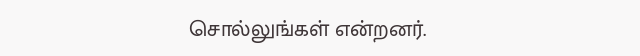சொல்லுங்கள் என்றனர்.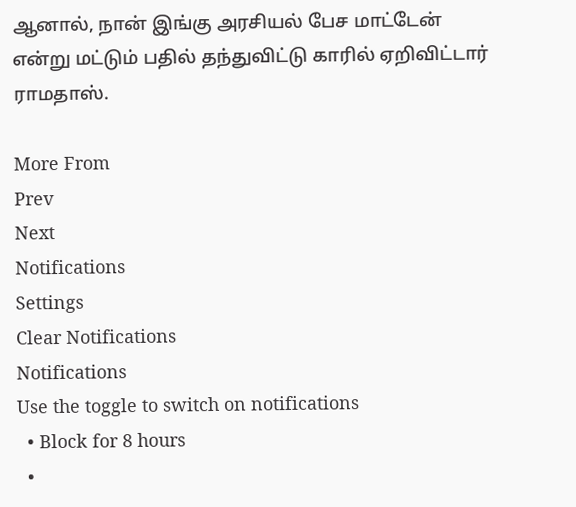ஆனால், நான் இங்கு அரசியல் பேச மாட்டேன் என்று மட்டும் பதில் தந்துவிட்டு காரில் ஏறிவிட்டார் ராமதாஸ்.

More From
Prev
Next
Notifications
Settings
Clear Notifications
Notifications
Use the toggle to switch on notifications
  • Block for 8 hours
  •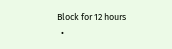Block for 12 hours
  •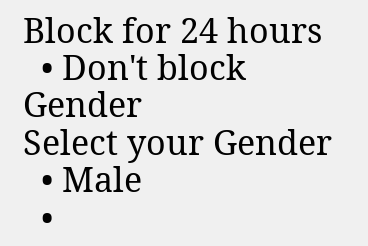Block for 24 hours
  • Don't block
Gender
Select your Gender
  • Male
  •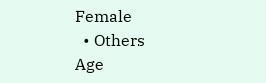Female
  • Others
Age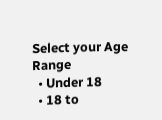Select your Age Range
  • Under 18
  • 18 to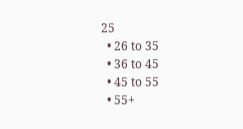25
  • 26 to 35
  • 36 to 45
  • 45 to 55
  • 55+